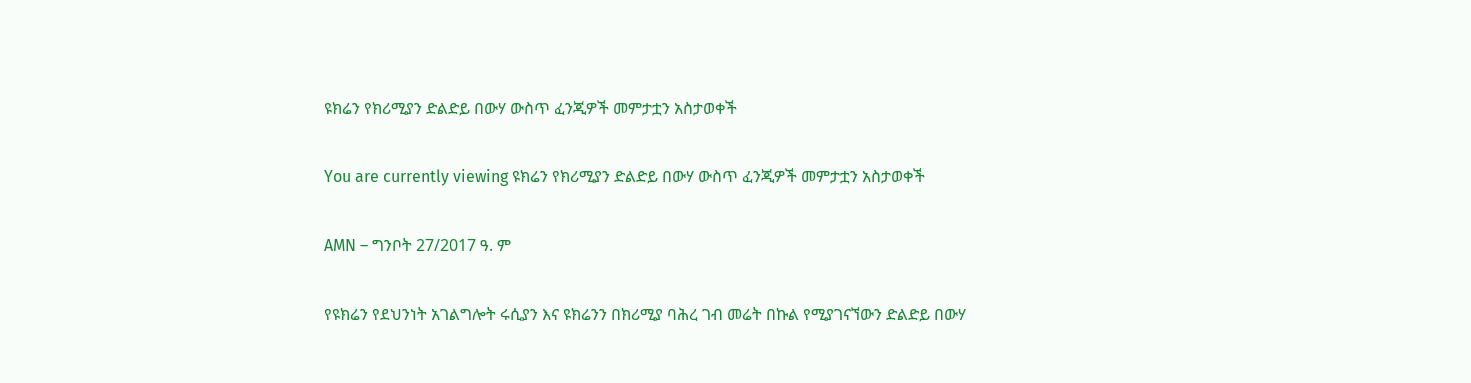ዩክሬን የክሪሚያን ድልድይ በውሃ ውስጥ ፈንጂዎች መምታቷን አስታወቀች

You are currently viewing ዩክሬን የክሪሚያን ድልድይ በውሃ ውስጥ ፈንጂዎች መምታቷን አስታወቀች

AMN – ግንቦት 27/2017 ዓ. ም

የዩክሬን የደህንነት አገልግሎት ሩሲያን እና ዩክሬንን በክሪሚያ ባሕረ ገብ መሬት በኩል የሚያገናኘውን ድልድይ በውሃ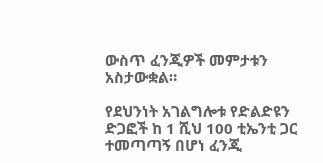ውስጥ ፈንጂዎች መምታቱን አስታውቋል።

የደህንነት አገልግሎቱ የድልድዩን ድጋፎች ከ 1 ሺህ 100 ቲኤንቲ ጋር ተመጣጣኝ በሆነ ፈንጂ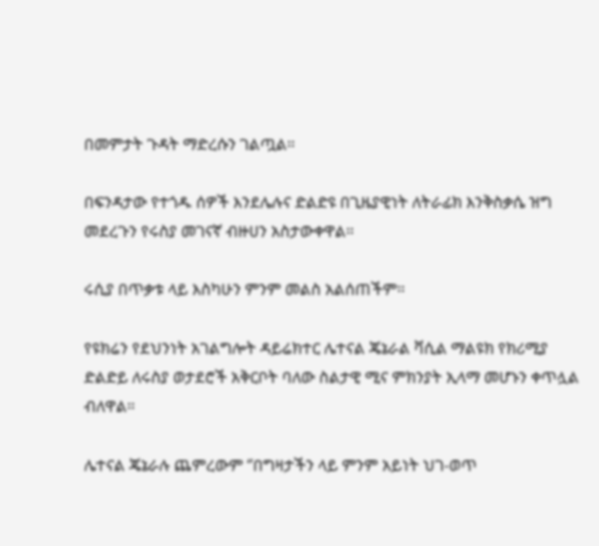በመምታት ጉዳት ማድረሱን ገልጧል።

በፍንዳታው የተጎዱ ሰዎች እንደሌሉና ድልድዩ በጊዜያዊነት ለትራፊክ እንቅስቃሴ ዝግ መደረጉን የሩስያ መገናኛ ብዙሀን አስታውቀዋል።

ሩሲያ በጥቃቱ ላይ እስካሁን ምንም መልስ አልሰጠችም።

የዩክሬን የደህንነት አገልግሎት ዳይሬክተር ሌተናል ጄኔራል ቫሲል ማልዩክ የክሪሚያ ድልድይ ለሩስያ ወታደሮች አቅርቦት ባለው ስልታዊ ሚና ምክንያት ኢላማ መሆኑን ቀጥሏል ብለዋል።

ሌተናል ጄኔራሉ ጨምረውም ‘’በግዛታችን ላይ ምንም አይነት ህገ-ወጥ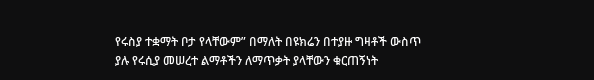የሩስያ ተቋማት ቦታ የላቸውም” በማለት በዩክሬን በተያዙ ግዛቶች ውስጥ ያሉ የሩሲያ መሠረተ ልማቶችን ለማጥቃት ያላቸውን ቁርጠኝነት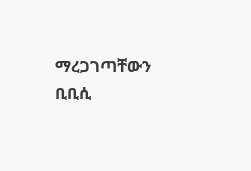ማረጋገጣቸውን ቢቢሲ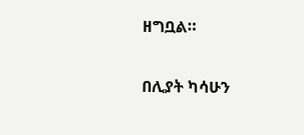ዘግቧል።

በሊያት ካሳሁን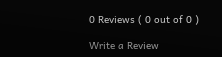0 Reviews ( 0 out of 0 )

Write a Review